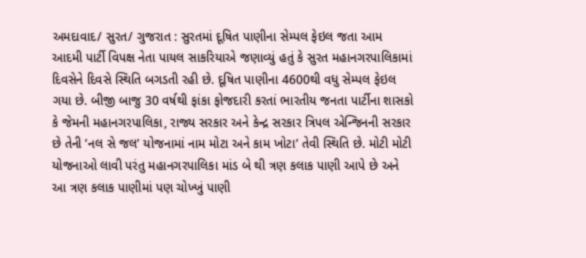અમદાવાદ/ સુરત/ ગુજરાત : સુરતમાં દૂષિત પાણીના સેમ્પલ ફેઇલ જતા આમ આદમી પાર્ટી વિપક્ષ નેતા પાયલ સાકરિયાએ જણાવ્યું હતું કે સુરત મહાનગરપાલિકામાં દિવસેને દિવસે સ્થિતિ બગડતી રહી છે. દૂષિત પાણીના 4600થી વધુ સેમ્પલ ફેઇલ ગયા છે. બીજી બાજુ 30 વર્ષથી ફાંકા ફોજદારી કરતાં ભારતીય જનતા પાર્ટીના શાસકો કે જેમની મહાનગરપાલિકા, રાજ્ય સરકાર અને કેન્દ્ર સરકાર ત્રિપલ એન્જિનની સરકાર છે તેની ’નલ સે જલ’ યોજનામાં નામ મોટા અને કામ ખોટા’ તેવી સ્થિતિ છે. મોટી મોટી યોજનાઓ લાવી પરંતુ મહાનગરપાલિકા માંડ બે થી ત્રણ કલાક પાણી આપે છે અને આ ત્રણ કલાક પાણીમાં પણ ચોખ્ખું પાણી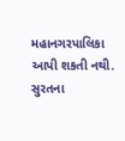મહાનગરપાલિકા આપી શકતી નથી. સુરતના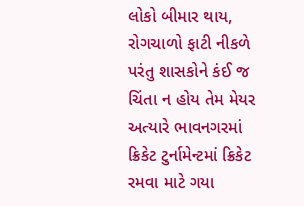લોકો બીમાર થાય, રોગચાળો ફાટી નીકળે પરંતુ શાસકોને કંઈ જ ચિંતા ન હોય તેમ મેયર અત્યારે ભાવનગરમાં ક્રિકેટ ટુર્નામેન્ટમાં ક્રિકેટ રમવા માટે ગયા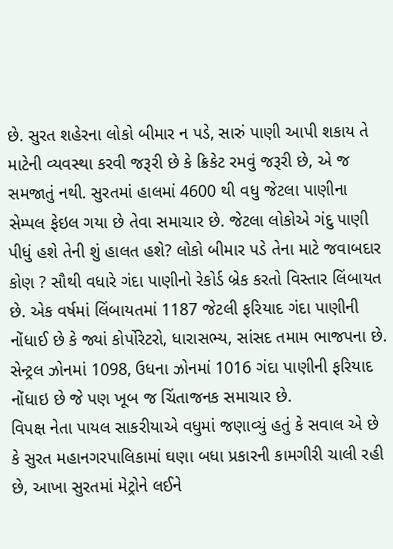છે. સુરત શહેરના લોકો બીમાર ન પડે, સારું પાણી આપી શકાય તે માટેની વ્યવસ્થા કરવી જરૂરી છે કે ક્રિકેટ રમવું જરૂરી છે, એ જ સમજાતું નથી. સુરતમાં હાલમાં 4600 થી વધુ જેટલા પાણીના સેમ્પલ ફેઇલ ગયા છે તેવા સમાચાર છે. જેટલા લોકોએ ગંદુ પાણી પીધું હશે તેની શું હાલત હશે? લોકો બીમાર પડે તેના માટે જવાબદાર કોણ ? સૌથી વધારે ગંદા પાણીનો રેકોર્ડ બ્રેક કરતો વિસ્તાર લિંબાયત છે. એક વર્ષમાં લિંબાયતમાં 1187 જેટલી ફરિયાદ ગંદા પાણીની નોંધાઈ છે કે જ્યાં કોર્પોરેટરો, ધારાસભ્ય, સાંસદ તમામ ભાજપના છે. સેન્ટ્રલ ઝોનમાં 1098, ઉધના ઝોનમાં 1016 ગંદા પાણીની ફરિયાદ નોંધાઇ છે જે પણ ખૂબ જ ચિંતાજનક સમાચાર છે.
વિપક્ષ નેતા પાયલ સાકરીયાએ વધુમાં જણાવ્યું હતું કે સવાલ એ છે કે સુરત મહાનગરપાલિકામાં ઘણા બધા પ્રકારની કામગીરી ચાલી રહી છે, આખા સુરતમાં મેટ્રોને લઈને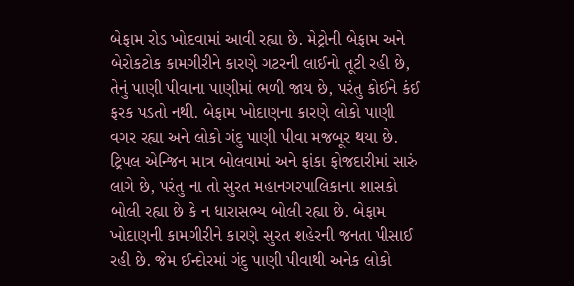બેફામ રોડ ખોદવામાં આવી રહ્યા છે. મેટ્રોની બેફામ અને બેરોકટોક કામગીરીને કારણે ગટરની લાઈનો તૂટી રહી છે, તેનું પાણી પીવાના પાણીમાં ભળી જાય છે, પરંતુ કોઈને કંઈ ફરક પડતો નથી. બેફામ ખોદાણના કારણે લોકો પાણી વગર રહ્યા અને લોકો ગંદુ પાણી પીવા મજબૂર થયા છે. ટ્રિપલ એન્જિન માત્ર બોલવામાં અને ફાંકા ફોજદારીમાં સારું લાગે છે, પરંતુ ના તો સુરત મહાનગરપાલિકાના શાસકો બોલી રહ્યા છે કે ન ધારાસભ્ય બોલી રહ્યા છે. બેફામ ખોદાણની કામગીરીને કારણે સુરત શહેરની જનતા પીસાઈ રહી છે. જેમ ઈન્દોરમાં ગંદુ પાણી પીવાથી અનેક લોકો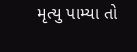મૃત્યુ પામ્યા તો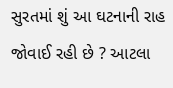સુરતમાં શું આ ઘટનાની રાહ જોવાઈ રહી છે ? આટલા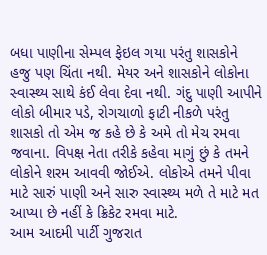બધા પાણીના સેમ્પલ ફેઇલ ગયા પરંતુ શાસકોને હજુ પણ ચિંતા નથી. મેયર અને શાસકોને લોકોના સ્વાસ્થ્ય સાથે કંઈ લેવા દેવા નથી. ગંદુ પાણી આપીને લોકો બીમાર પડે, રોગચાળો ફાટી નીકળે પરંતુ શાસકો તો એમ જ કહે છે કે અમે તો મેચ રમવા જવાના. વિપક્ષ નેતા તરીકે કહેવા માગું છું કે તમને લોકોને શરમ આવવી જોઈએ. લોકોએ તમને પીવા માટે સારું પાણી અને સારુ સ્વાસ્થ્ય મળે તે માટે મત આપ્યા છે નહીં કે ક્રિકેટ રમવા માટે.
આમ આદમી પાર્ટી ગુજરાત